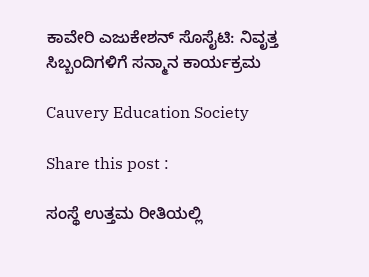ಕಾವೇರಿ ಎಜುಕೇಶನ್ ಸೊಸೈಟಿ: ನಿವೃತ್ತ ಸಿಬ್ಬಂದಿಗಳಿಗೆ ಸನ್ಮಾನ ಕಾರ್ಯಕ್ರಮ

Cauvery Education Society

Share this post :

ಸಂಸ್ಥೆ ಉತ್ತಮ ರೀತಿಯಲ್ಲಿ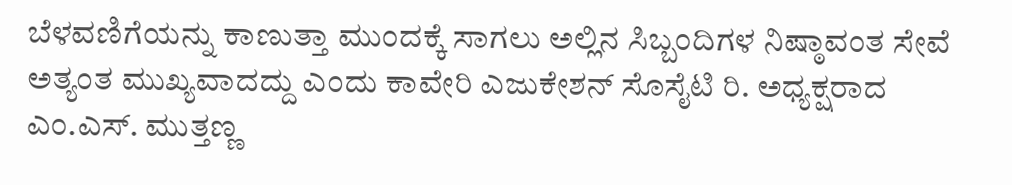ಬೆಳವಣಿಗೆಯನ್ನು ಕಾಣುತ್ತಾ ಮುಂದಕ್ಕೆ ಸಾಗಲು ಅಲ್ಲಿನ ಸಿಬ್ಬಂದಿಗಳ ನಿಷ್ಠಾವಂತ ಸೇವೆ ಅತ್ಯಂತ ಮುಖ್ಯವಾದದ್ದು ಎಂದು ಕಾವೇರಿ ಎಜುಕೇಶನ್ ಸೊಸೈಟಿ ರಿ. ಅಧ್ಯಕ್ಷರಾದ ಎಂ.ಎಸ್. ಮುತ್ತಣ್ಣ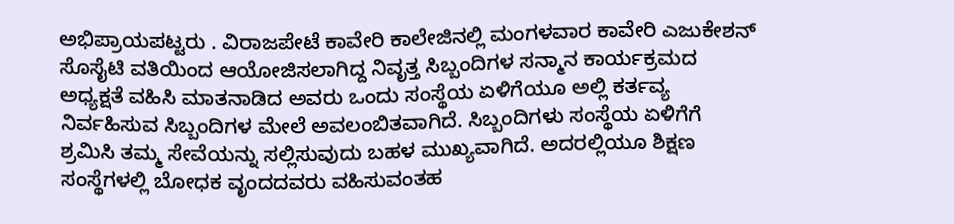ಅಭಿಪ್ರಾಯಪಟ್ಟರು . ವಿರಾಜಪೇಟೆ ಕಾವೇರಿ ಕಾಲೇಜಿನಲ್ಲಿ ಮಂಗಳವಾರ ಕಾವೇರಿ ಎಜುಕೇಶನ್ ಸೊಸೈಟಿ ವತಿಯಿಂದ ಆಯೋಜಿಸಲಾಗಿದ್ದ ನಿವೃತ್ತ ಸಿಬ್ಬಂದಿಗಳ ಸನ್ಮಾನ ಕಾರ್ಯಕ್ರಮದ ಅಧ್ಯಕ್ಷತೆ ವಹಿಸಿ ಮಾತನಾಡಿದ ಅವರು ಒಂದು ಸಂಸ್ಥೆಯ ಏಳಿಗೆಯೂ ಅಲ್ಲಿ ಕರ್ತವ್ಯ ನಿರ್ವಹಿಸುವ ಸಿಬ್ಬಂದಿಗಳ ಮೇಲೆ ಅವಲಂಬಿತವಾಗಿದೆ. ಸಿಬ್ಬಂದಿಗಳು ಸಂಸ್ಥೆಯ ಏಳಿಗೆಗೆ ಶ್ರಮಿಸಿ ತಮ್ಮ ಸೇವೆಯನ್ನು ಸಲ್ಲಿಸುವುದು ಬಹಳ ಮುಖ್ಯವಾಗಿದೆ. ಅದರಲ್ಲಿಯೂ ಶಿಕ್ಷಣ ಸಂಸ್ಥೆಗಳಲ್ಲಿ ಬೋಧಕ ವೃಂದದವರು ವಹಿಸುವಂತಹ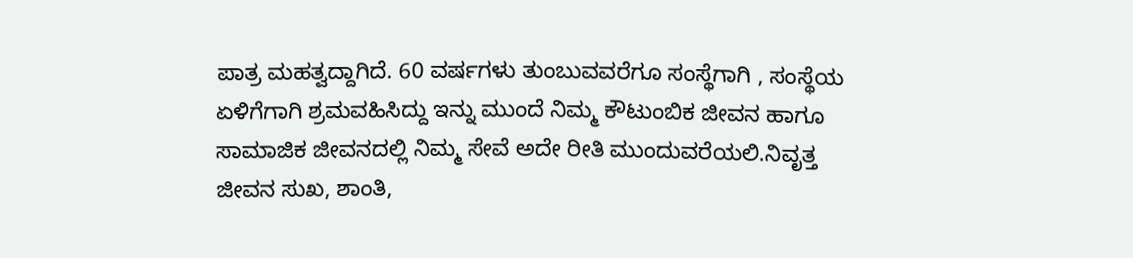ಪಾತ್ರ ಮಹತ್ವದ್ದಾಗಿದೆ. 60 ವರ್ಷಗಳು ತುಂಬುವವರೆಗೂ ಸಂಸ್ಥೆಗಾಗಿ , ಸಂಸ್ಥೆಯ ಏಳಿಗೆಗಾಗಿ ಶ್ರಮವಹಿಸಿದ್ದು ಇನ್ನು ಮುಂದೆ ನಿಮ್ಮ ಕೌಟುಂಬಿಕ ಜೀವನ ಹಾಗೂ ಸಾಮಾಜಿಕ ಜೀವನದಲ್ಲಿ ನಿಮ್ಮ ಸೇವೆ ಅದೇ ರೀತಿ ಮುಂದುವರೆಯಲಿ.ನಿವೃತ್ತ ಜೀವನ ಸುಖ, ಶಾಂತಿ,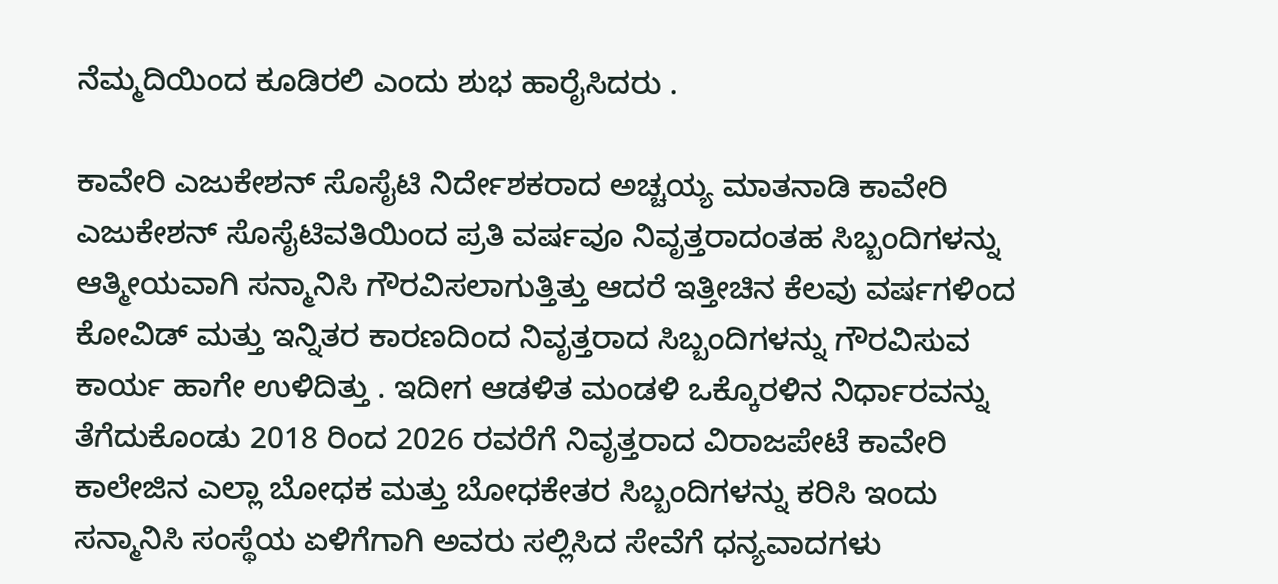ನೆಮ್ಮದಿಯಿಂದ ಕೂಡಿರಲಿ ಎಂದು ಶುಭ ಹಾರೈಸಿದರು .

ಕಾವೇರಿ ಎಜುಕೇಶನ್ ಸೊಸೈಟಿ ನಿರ್ದೇಶಕರಾದ ಅಚ್ಚಯ್ಯ ಮಾತನಾಡಿ ಕಾವೇರಿ ಎಜುಕೇಶನ್ ಸೊಸೈಟಿವತಿಯಿಂದ ಪ್ರತಿ ವರ್ಷವೂ ನಿವೃತ್ತರಾದಂತಹ ಸಿಬ್ಬಂದಿಗಳನ್ನು ಆತ್ಮೀಯವಾಗಿ ಸನ್ಮಾನಿಸಿ ಗೌರವಿಸಲಾಗುತ್ತಿತ್ತು ಆದರೆ ಇತ್ತೀಚಿನ ಕೆಲವು ವರ್ಷಗಳಿಂದ ಕೋವಿಡ್ ಮತ್ತು ಇನ್ನಿತರ ಕಾರಣದಿಂದ ನಿವೃತ್ತರಾದ ಸಿಬ್ಬಂದಿಗಳನ್ನು ಗೌರವಿಸುವ ಕಾರ್ಯ ಹಾಗೇ ಉಳಿದಿತ್ತು . ಇದೀಗ ಆಡಳಿತ ಮಂಡಳಿ ಒಕ್ಕೊರಳಿನ ನಿರ್ಧಾರವನ್ನು ತೆಗೆದುಕೊಂಡು 2018 ರಿಂದ 2026 ರವರೆಗೆ ನಿವೃತ್ತರಾದ ವಿರಾಜಪೇಟೆ ಕಾವೇರಿ ಕಾಲೇಜಿನ ಎಲ್ಲಾ ಬೋಧಕ ಮತ್ತು ಬೋಧಕೇತರ ಸಿಬ್ಬಂದಿಗಳನ್ನು ಕರಿಸಿ ಇಂದು ಸನ್ಮಾನಿಸಿ ಸಂಸ್ಥೆಯ ಏಳಿಗೆಗಾಗಿ ಅವರು ಸಲ್ಲಿಸಿದ ಸೇವೆಗೆ ಧನ್ಯವಾದಗಳು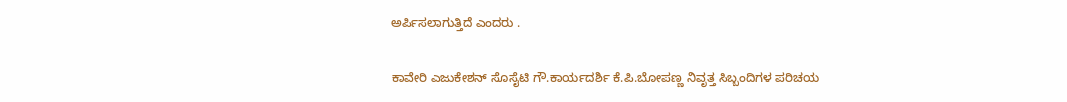ಅರ್ಪಿಸಲಾಗುತ್ತಿದೆ ಎಂದರು .

ಕಾವೇರಿ ಎಜುಕೇಶನ್ ಸೊಸೈಟಿ ಗೌ.ಕಾರ್ಯದರ್ಶಿ ಕೆ.ಪಿ.ಬೋಪಣ್ಣ ನಿವೃತ್ತ ಸಿಬ್ಬಂದಿಗಳ ಪರಿಚಯ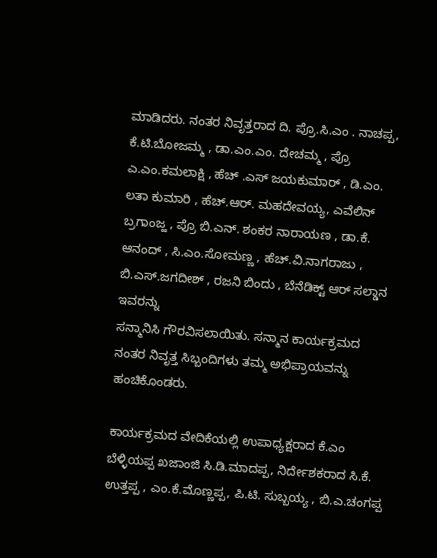ಮಾಡಿದರು. ನಂತರ ನಿವೃತ್ತರಾದ ದಿ. ಪ್ರೊ.ಸಿ.ಎಂ . ನಾಚಪ್ಪ, ಕೆ.ಟಿ.ಬೋಜಮ್ಮ , ಡಾ.ಎಂ.ಎಂ. ದೇಚಮ್ಮ , ಪ್ರೊ ಎ.ಎಂ.ಕಮಲಾಕ್ಷಿ , ಹೆಚ್ .ಎಸ್ ಜಯಕುಮಾರ್ , ಡಿ.ಎಂ. ಲತಾ ಕುಮಾರಿ , ಹೆಚ್.ಆರ್. ಮಹದೇವಯ್ಯ, ಎವೆಲಿನ್ ಬ್ರಗಾಂಜ್ಹ , ಪ್ರೊ ಬಿ.ಎನ್. ಶಂಕರ ನಾರಾಯಣ , ಡಾ.ಕೆ. ಆನಂದ್ , ಸಿ.ಎಂ.ಸೋಮಣ್ಣ , ಹೆಚ್.ವಿ.ನಾಗರಾಜು , ಬಿ.ಎಸ್.ಜಗದೀಶ್ , ರಜನಿ ಬಿಂದು , ಬೆನೆಡಿಕ್ಟ್ ಆರ್ ಸಲ್ಡಾನ ಇವರನ್ನು
ಸನ್ಮಾನಿಸಿ ಗೌರವಿಸಲಾಯಿತು. ಸನ್ಮಾನ ಕಾರ್ಯಕ್ರಮದ ನಂತರ ನಿವೃತ್ತ ಸಿಬ್ಬಂದಿಗಳು ತಮ್ಮ ಅಭಿಪ್ರಾಯವನ್ನು ಹಂಚಿಕೊಂಡರು.

ಕಾರ್ಯಕ್ರಮದ ವೇದಿಕೆಯಲ್ಲಿ ಉಪಾಧ್ಯಕ್ಷರಾದ ಕೆ.ಎಂ ಬೆಳ್ಳಿಯಪ್ಪ ಖಜಾಂಜಿ ಸಿ.ಡಿ.ಮಾದಪ್ಪ, ನಿರ್ದೇಶಕರಾದ ಸಿ.ಕೆ. ಉತ್ತಪ್ಪ , ಎಂ.ಕೆ.ಮೊಣ್ಣಪ್ಪ, ಪಿ.ಟಿ. ಸುಬ್ಬಯ್ಯ , ಬಿ.ಎ.ಚಂಗಪ್ಪ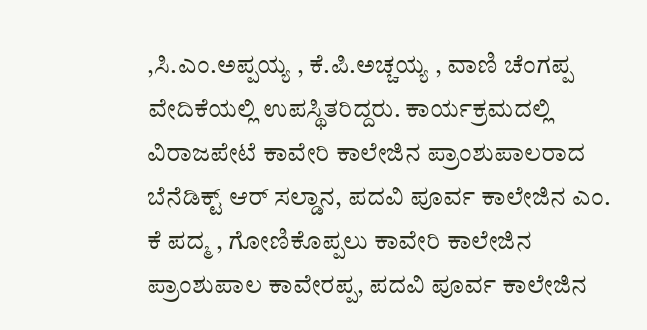,ಸಿ.ಎಂ.ಅಪ್ಪಯ್ಯ , ಕೆ.ಪಿ.ಅಚ್ಚಯ್ಯ , ವಾಣಿ ಚೆಂಗಪ್ಪ ವೇದಿಕೆಯಲ್ಲಿ ಉಪಸ್ಥಿತರಿದ್ದರು. ಕಾರ್ಯಕ್ರಮದಲ್ಲಿ ವಿರಾಜಪೇಟೆ ಕಾವೇರಿ ಕಾಲೇಜಿನ ಪ್ರಾಂಶುಪಾಲರಾದ ಬೆನೆಡಿಕ್ಟ್ ಆರ್ ಸಲ್ಡಾನ, ಪದವಿ ಪೂರ್ವ ಕಾಲೇಜಿನ ಎಂ. ಕೆ ಪದ್ಮ , ಗೋಣಿಕೊಪ್ಪಲು ಕಾವೇರಿ ಕಾಲೇಜಿನ ಪ್ರಾಂಶುಪಾಲ ಕಾವೇರಪ್ಪ, ಪದವಿ ಪೂರ್ವ ಕಾಲೇಜಿನ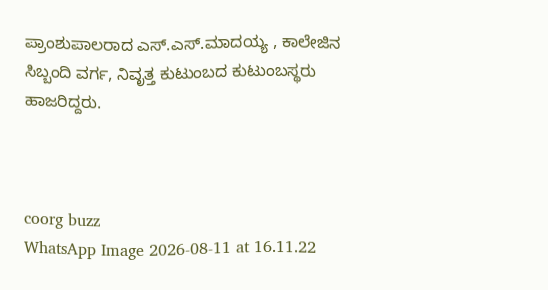ಪ್ರಾಂಶುಪಾಲರಾದ ಎಸ್.ಎಸ್.ಮಾದಯ್ಯ , ಕಾಲೇಜಿನ ಸಿಬ್ಬಂದಿ ವರ್ಗ, ನಿವೃತ್ತ ಕುಟುಂಬದ ಕುಟುಂಬಸ್ಥರು ಹಾಜರಿದ್ದರು.



coorg buzz
WhatsApp Image 2026-08-11 at 16.11.22